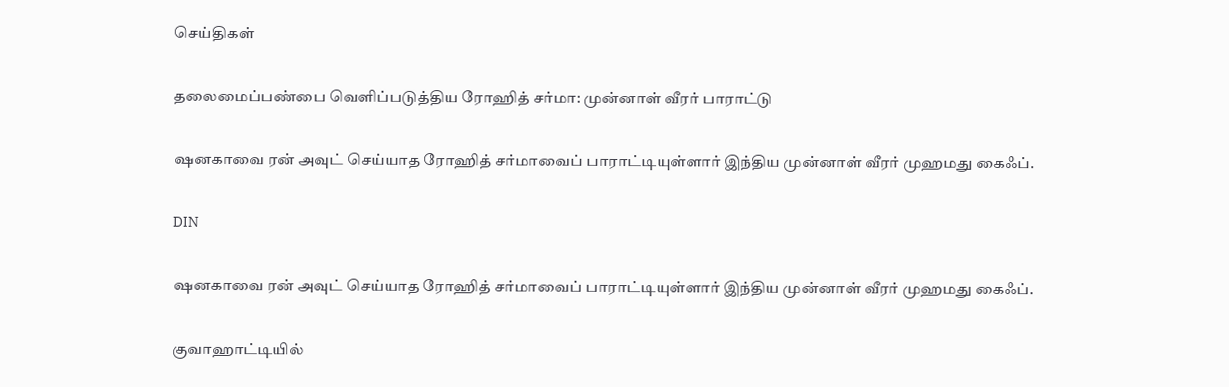செய்திகள்

தலைமைப்பண்பை வெளிப்படுத்திய ரோஹித் சர்மா: முன்னாள் வீரர் பாராட்டு

ஷனகாவை ரன் அவுட் செய்யாத ரோஹித் சர்மாவைப் பாராட்டியுள்ளார் இந்திய முன்னாள் வீரர் முஹமது கைஃப்.

DIN

ஷனகாவை ரன் அவுட் செய்யாத ரோஹித் சர்மாவைப் பாராட்டியுள்ளார் இந்திய முன்னாள் வீரர் முஹமது கைஃப்.

குவாஹாட்டியில்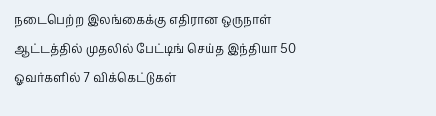நடைபெற்ற இலங்கைக்கு எதிரான ஒருநாள் ஆட்டத்தில் முதலில் பேட்டிங் செய்த இந்தியா 50 ஓவர்களில் 7 விக்கெட்டுகள்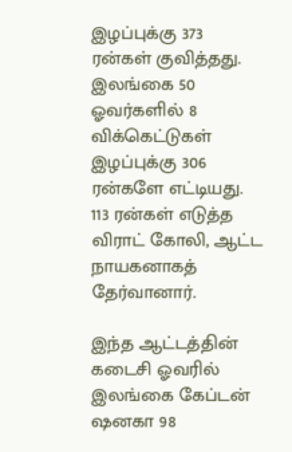இழப்புக்கு 373 ரன்கள் குவித்தது. இலங்கை 50 ஓவர்களில் 8 விக்கெட்டுகள் இழப்புக்கு 306 ரன்களே எட்டியது. 113 ரன்கள் எடுத்த விராட் கோலி, ஆட்ட நாயகனாகத் தேர்வானார்.

இந்த ஆட்டத்தின் கடைசி ஓவரில் இலங்கை கேப்டன் ஷனகா 98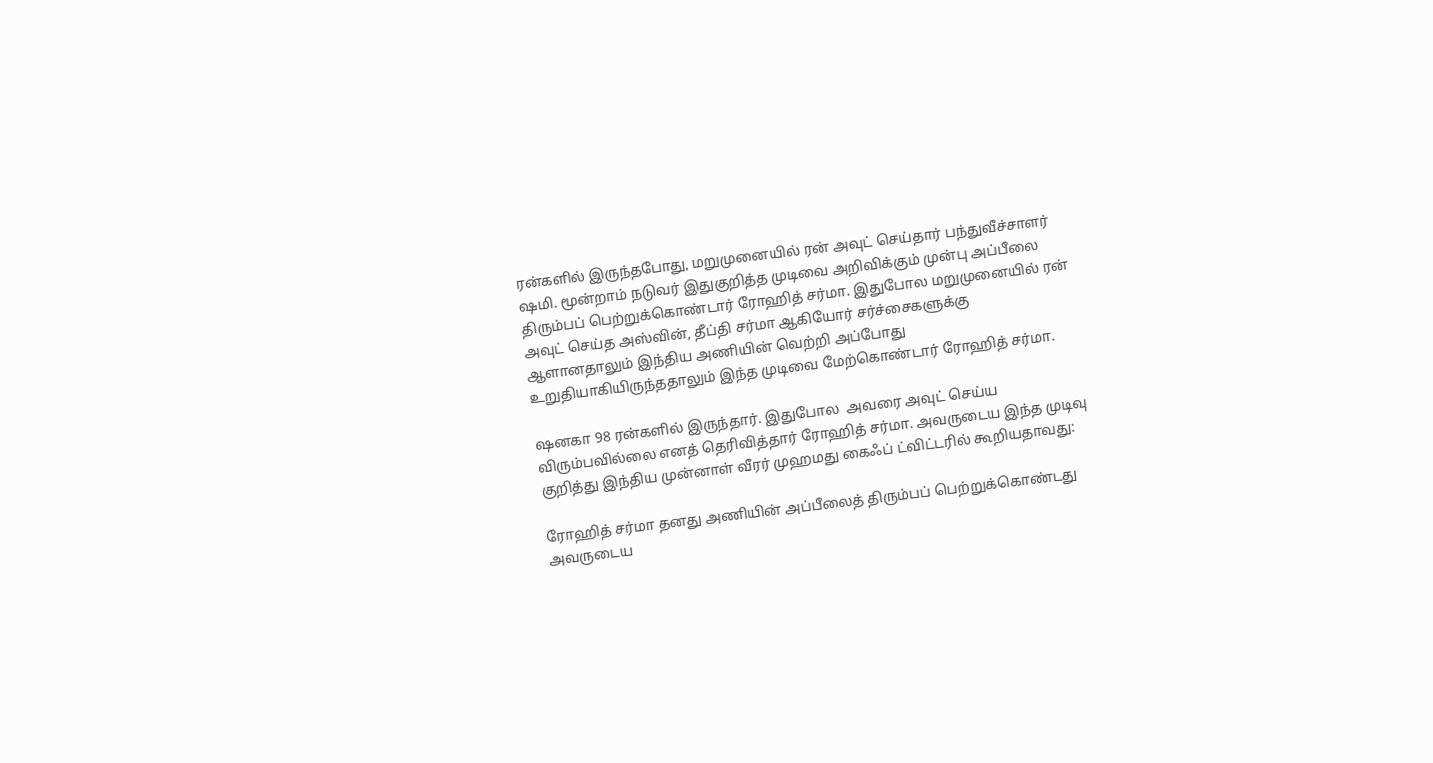ரன்களில் இருந்தபோது, மறுமுனையில் ரன் அவுட் செய்தார் பந்துவீச்சாளர் ஷமி. மூன்றாம் நடுவர் இதுகுறித்த முடிவை அறிவிக்கும் முன்பு அப்பீலை திரும்பப் பெற்றுக்கொண்டார் ரோஹித் சர்மா. இதுபோல மறுமுனையில் ரன் அவுட் செய்த அஸ்வின், தீப்தி சர்மா ஆகியோர் சர்ச்சைகளுக்கு ஆளானதாலும் இந்திய அணியின் வெற்றி அப்போது உறுதியாகியிருந்ததாலும் இந்த முடிவை மேற்கொண்டார் ரோஹித் சர்மா.

ஷனகா 98 ரன்களில் இருந்தார். இதுபோல  அவரை அவுட் செய்ய விரும்பவில்லை எனத் தெரிவித்தார் ரோஹித் சர்மா. அவருடைய இந்த முடிவு குறித்து இந்திய முன்னாள் வீரர் முஹமது கைஃப் ட்விட்டரில் கூறியதாவது:

ரோஹித் சர்மா தனது அணியின் அப்பீலைத் திரும்பப் பெற்றுக்கொண்டது அவருடைய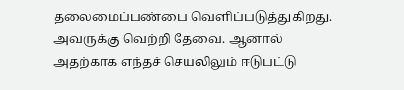தலைமைப்பண்பை வெளிப்படுத்துகிறது. அவருக்கு வெற்றி தேவை. ஆனால் அதற்காக எந்தச் செயலிலும் ஈடுபட்டு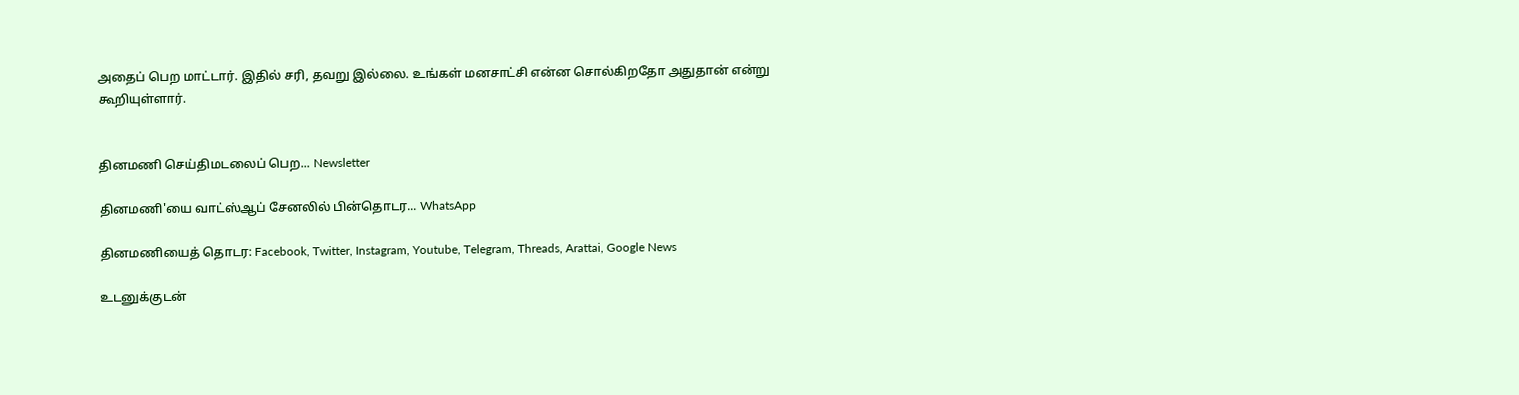அதைப் பெற மாட்டார். இதில் சரி, தவறு இல்லை. உங்கள் மனசாட்சி என்ன சொல்கிறதோ அதுதான் என்று கூறியுள்ளார்.


தினமணி செய்திமடலைப் பெற... Newsletter

தினமணி'யை வாட்ஸ்ஆப் சேனலில் பின்தொடர... WhatsApp

தினமணியைத் தொடர: Facebook, Twitter, Instagram, Youtube, Telegram, Threads, Arattai, Google News

உடனுக்குடன்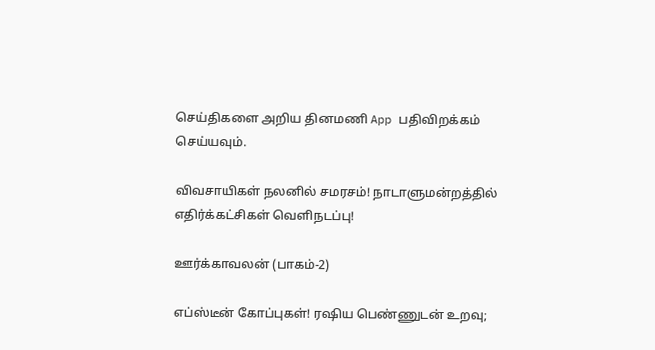செய்திகளை அறிய தினமணி App பதிவிறக்கம் செய்யவும்.

விவசாயிகள் நலனில் சமரசம்! நாடாளுமன்றத்தில் எதிர்க்கட்சிகள் வெளிநடப்பு!

ஊர்க்காவலன் (பாகம்-2)

எப்ஸ்டீன் கோப்புகள்! ரஷிய பெண்ணுடன் உறவு;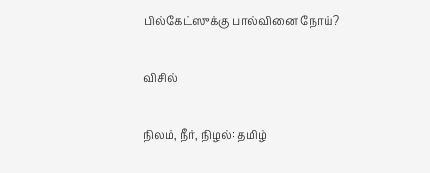பில்கேட்ஸுக்கு பால்வினை நோய்?

விசில்

நிலம், நீர், நிழல்: தமிழ்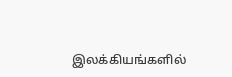இலக்கியங்களில்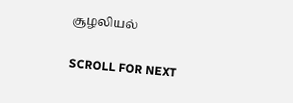சூழலியல்

SCROLL FOR NEXT